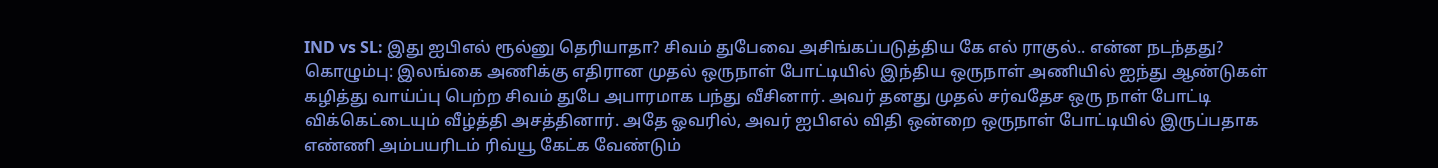IND vs SL: இது ஐபிஎல் ரூல்னு தெரியாதா? சிவம் துபேவை அசிங்கப்படுத்திய கே எல் ராகுல்.. என்ன நடந்தது?
கொழும்பு: இலங்கை அணிக்கு எதிரான முதல் ஒருநாள் போட்டியில் இந்திய ஒருநாள் அணியில் ஐந்து ஆண்டுகள் கழித்து வாய்ப்பு பெற்ற சிவம் துபே அபாரமாக பந்து வீசினார். அவர் தனது முதல் சர்வதேச ஒரு நாள் போட்டி விக்கெட்டையும் வீழ்த்தி அசத்தினார். அதே ஓவரில், அவர் ஐபிஎல் விதி ஒன்றை ஒருநாள் போட்டியில் இருப்பதாக எண்ணி அம்பயரிடம் ரிவ்யூ கேட்க வேண்டும்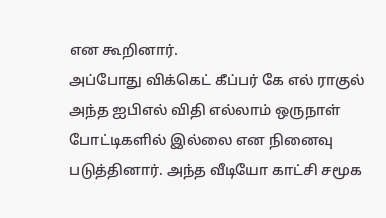என கூறினார்.
அப்போது விக்கெட் கீப்பர் கே எல் ராகுல் அந்த ஐபிஎல் விதி எல்லாம் ஒருநாள் போட்டிகளில் இல்லை என நினைவு படுத்தினார். அந்த வீடியோ காட்சி சமூக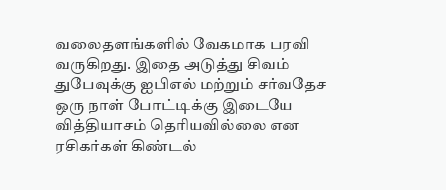வலைதளங்களில் வேகமாக பரவி வருகிறது. இதை அடுத்து சிவம் துபேவுக்கு ஐபிஎல் மற்றும் சர்வதேச ஒரு நாள் போட்டிக்கு இடையே வித்தியாசம் தெரியவில்லை என ரசிகர்கள் கிண்டல்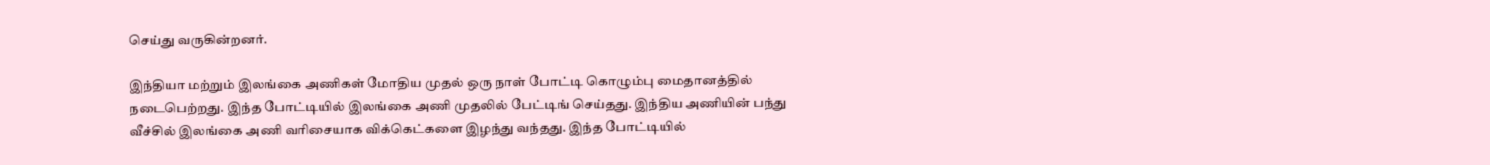செய்து வருகின்றனர்.

இந்தியா மற்றும் இலங்கை அணிகள் மோதிய முதல் ஒரு நாள் போட்டி கொழும்பு மைதானத்தில் நடைபெற்றது. இந்த போட்டியில் இலங்கை அணி முதலில் பேட்டிங் செய்தது. இந்திய அணியின் பந்து வீச்சில் இலங்கை அணி வரிசையாக விக்கெட்களை இழந்து வந்தது. இந்த போட்டியில்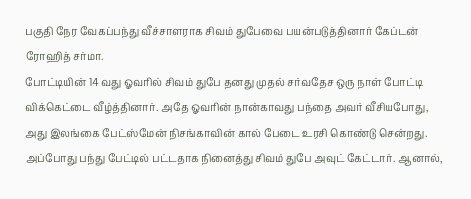பகுதி நேர வேகப்பந்து வீச்சாளராக சிவம் துபேவை பயன்படுத்தினார் கேப்டன் ரோஹித் சர்மா.
போட்டியின் 14 வது ஓவரில் சிவம் துபே தனது முதல் சர்வதேச ஒரு நாள் போட்டி விக்கெட்டை வீழ்த்தினார். அதே ஓவரின் நான்காவது பந்தை அவர் வீசியபோது, அது இலங்கை பேட்ஸ்மேன் நிசங்காவின் கால் பேடை உரசி கொண்டு சென்றது. அப்போது பந்து பேட்டில் பட்டதாக நினைத்து சிவம் துபே அவுட் கேட்டார். ஆனால்,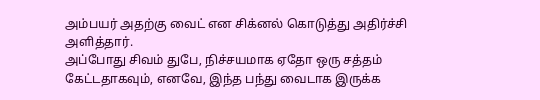அம்பயர் அதற்கு வைட் என சிக்னல் கொடுத்து அதிர்ச்சி அளித்தார்.
அப்போது சிவம் துபே, நிச்சயமாக ஏதோ ஒரு சத்தம் கேட்டதாகவும், எனவே, இந்த பந்து வைடாக இருக்க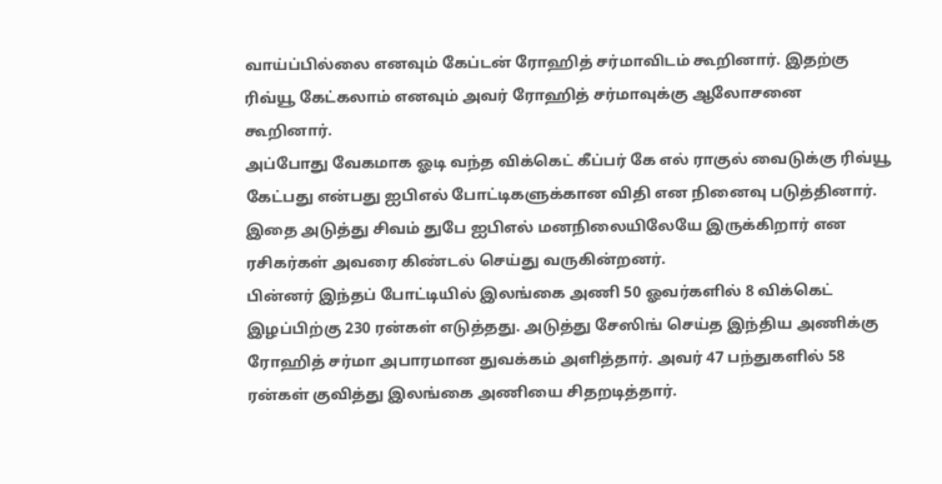வாய்ப்பில்லை எனவும் கேப்டன் ரோஹித் சர்மாவிடம் கூறினார். இதற்கு ரிவ்யூ கேட்கலாம் எனவும் அவர் ரோஹித் சர்மாவுக்கு ஆலோசனை கூறினார்.
அப்போது வேகமாக ஓடி வந்த விக்கெட் கீப்பர் கே எல் ராகுல் வைடுக்கு ரிவ்யூ கேட்பது என்பது ஐபிஎல் போட்டிகளுக்கான விதி என நினைவு படுத்தினார். இதை அடுத்து சிவம் துபே ஐபிஎல் மனநிலையிலேயே இருக்கிறார் என ரசிகர்கள் அவரை கிண்டல் செய்து வருகின்றனர்.
பின்னர் இந்தப் போட்டியில் இலங்கை அணி 50 ஓவர்களில் 8 விக்கெட் இழப்பிற்கு 230 ரன்கள் எடுத்தது. அடுத்து சேஸிங் செய்த இந்திய அணிக்கு ரோஹித் சர்மா அபாரமான துவக்கம் அளித்தார். அவர் 47 பந்துகளில் 58 ரன்கள் குவித்து இலங்கை அணியை சிதறடித்தார்.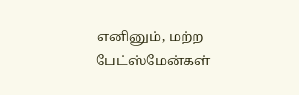எனினும், மற்ற பேட்ஸ்மேன்கள்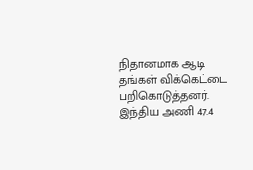நிதானமாக ஆடி தங்கள் விக்கெட்டை பறிகொடுத்தனர். இந்திய அணி 47.4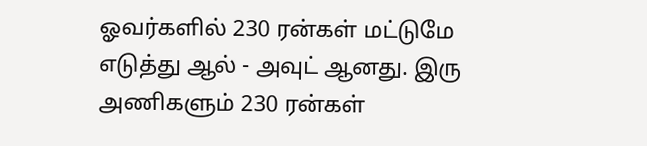ஓவர்களில் 230 ரன்கள் மட்டுமே எடுத்து ஆல் - அவுட் ஆனது. இரு அணிகளும் 230 ரன்கள்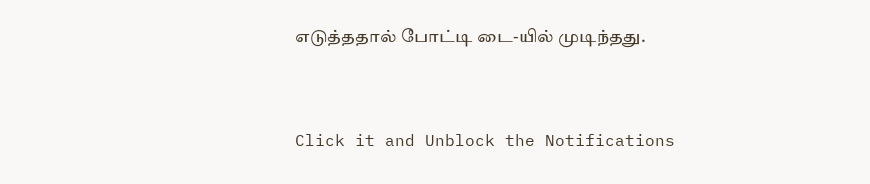எடுத்ததால் போட்டி டை-யில் முடிந்தது.


Click it and Unblock the Notifications